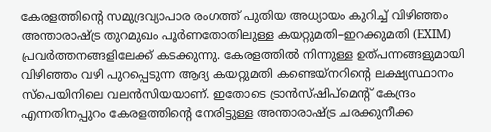കേരളത്തിന്റെ സമുദ്രവ്യാപാര രംഗത്ത് പുതിയ അധ്യായം കുറിച്ച് വിഴിഞ്ഞം അന്താരാഷ്ട്ര തുറമുഖം പൂർണതോതിലുള്ള കയറ്റുമതി–ഇറക്കുമതി (EXIM) പ്രവർത്തനങ്ങളിലേക്ക് കടക്കുന്നു. കേരളത്തിൽ നിന്നുള്ള ഉത്പന്നങ്ങളുമായി വിഴിഞ്ഞം വഴി പുറപ്പെടുന്ന ആദ്യ കയറ്റുമതി കണ്ടെയ്‌നറിന്റെ ലക്ഷ്യസ്ഥാനം സ്പെയിനിലെ വലൻസിയയാണ്. ഇതോടെ ട്രാൻസ്ഷിപ്മെന്റ് കേന്ദ്രം എന്നതിനപ്പുറം കേരളത്തിന്റെ നേരിട്ടുള്ള അന്താരാഷ്ട്ര ചരക്കുനീക്ക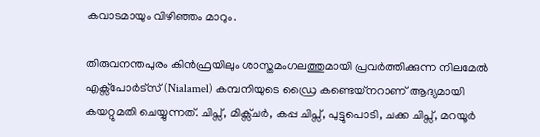കവാടമായും വിഴിഞ്ഞം മാറും.

തിരുവനന്തപുരം കിൻഫ്രയിലും ശാസ്തമംഗലത്തുമായി പ്രവർത്തിക്കുന്ന നിലമേൽ എക്സ്പോർട്സ് (Nialamel) കമ്പനിയുടെ ഡ്രൈ കണ്ടെയ്‌നറാണ് ആദ്യമായി കയറ്റുമതി ചെയ്യുന്നത്. ചിപ്സ്, മിക്സ്ചർ, കപ്പ ചിപ്സ്, പുട്ടുപൊടി, ചക്ക ചിപ്സ്, മറയൂർ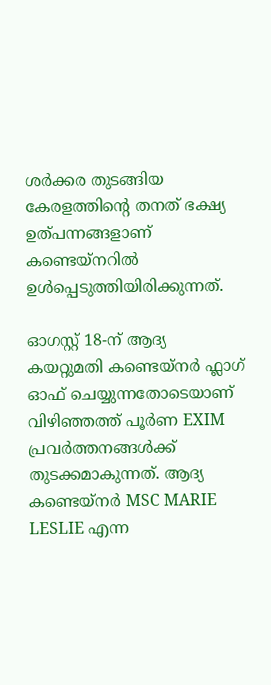ശർക്കര തുടങ്ങിയ കേരളത്തിന്റെ തനത് ഭക്ഷ്യ ഉത്പന്നങ്ങളാണ് കണ്ടെയ്‌നറിൽ ഉൾപ്പെടുത്തിയിരിക്കുന്നത്.

ഓഗസ്റ്റ് 18-ന് ആദ്യ കയറ്റുമതി കണ്ടെയ്‌നർ ഫ്ലാഗ് ഓഫ് ചെയ്യുന്നതോടെയാണ് വിഴിഞ്ഞത്ത് പൂർണ EXIM പ്രവർത്തനങ്ങൾക്ക് തുടക്കമാകുന്നത്. ആദ്യ കണ്ടെയ്‌നർ MSC MARIE LESLIE എന്ന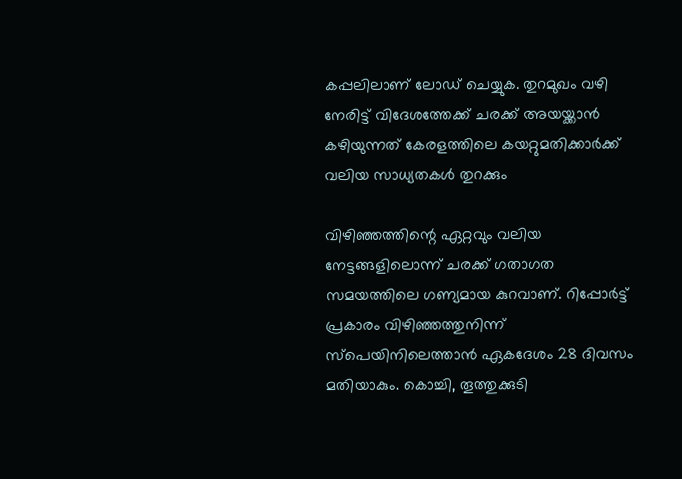കപ്പലിലാണ് ലോഡ് ചെയ്യുക. തുറമുഖം വഴി നേരിട്ട് വിദേശത്തേക്ക് ചരക്ക് അയയ്ക്കാൻ കഴിയുന്നത് കേരളത്തിലെ കയറ്റുമതിക്കാർക്ക് വലിയ സാധ്യതകൾ തുറക്കും

വിഴിഞ്ഞത്തിന്റെ ഏറ്റവും വലിയ നേട്ടങ്ങളിലൊന്ന് ചരക്ക് ഗതാഗത സമയത്തിലെ ഗണ്യമായ കുറവാണ്. റിപ്പോർട്ട് പ്രകാരം വിഴിഞ്ഞത്തുനിന്ന് സ്പെയിനിലെത്താൻ ഏകദേശം 28 ദിവസം മതിയാകും. കൊച്ചി, തൂത്തുക്കുടി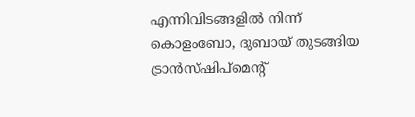എന്നിവിടങ്ങളിൽ നിന്ന് കൊളംബോ, ദുബായ് തുടങ്ങിയ ട്രാൻസ്ഷിപ്മെന്റ്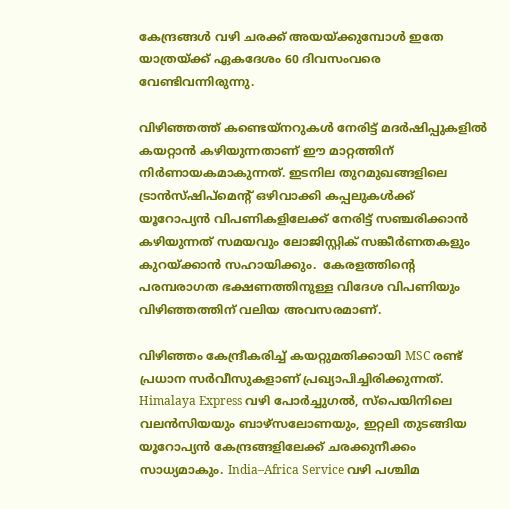കേന്ദ്രങ്ങൾ വഴി ചരക്ക് അയയ്ക്കുമ്പോൾ ഇതേ യാത്രയ്ക്ക് ഏകദേശം 60 ദിവസംവരെ വേണ്ടിവന്നിരുന്നു.

വിഴിഞ്ഞത്ത് കണ്ടെയ്‌നറുകൾ നേരിട്ട് മദർഷിപ്പുകളിൽ കയറ്റാൻ കഴിയുന്നതാണ് ഈ മാറ്റത്തിന് നിർണായകമാകുന്നത്. ഇടനില തുറമുഖങ്ങളിലെ ട്രാൻസ്ഷിപ്മെന്റ് ഒഴിവാക്കി കപ്പലുകൾക്ക് യൂറോപ്യൻ വിപണികളിലേക്ക് നേരിട്ട് സഞ്ചരിക്കാൻ കഴിയുന്നത് സമയവും ലോജിസ്റ്റിക് സങ്കീർണതകളും കുറയ്ക്കാൻ സഹായിക്കും.  കേരളത്തിന്റെ പരമ്പരാഗത ഭക്ഷണത്തിനുള്ള വിദേശ വിപണിയും വിഴിഞ്ഞത്തിന് വലിയ അവസരമാണ്.

വിഴിഞ്ഞം കേന്ദ്രീകരിച്ച് കയറ്റുമതിക്കായി MSC രണ്ട് പ്രധാന സർവീസുകളാണ് പ്രഖ്യാപിച്ചിരിക്കുന്നത്. Himalaya Express വഴി പോർച്ചുഗൽ, സ്പെയിനിലെ വലൻസിയയും ബാഴ്സലോണയും, ഇറ്റലി തുടങ്ങിയ യൂറോപ്യൻ കേന്ദ്രങ്ങളിലേക്ക് ചരക്കുനീക്കം സാധ്യമാകും. India–Africa Service വഴി പശ്ചിമ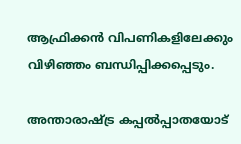ആഫ്രിക്കൻ വിപണികളിലേക്കും വിഴിഞ്ഞം ബന്ധിപ്പിക്കപ്പെടും.

അന്താരാഷ്ട്ര കപ്പൽപ്പാതയോട്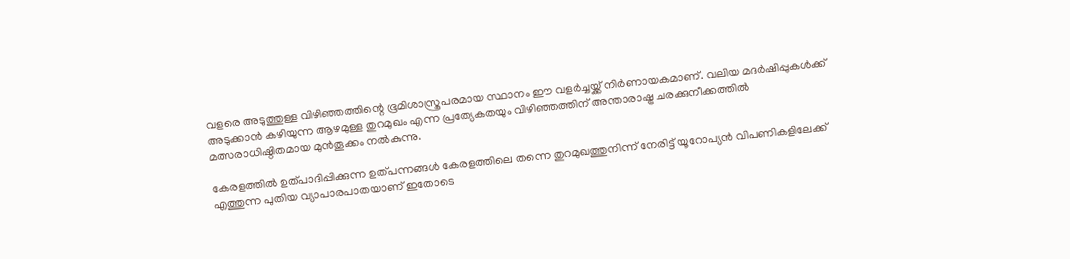വളരെ അടുത്തുള്ള വിഴിഞ്ഞത്തിന്റെ ഭൂമിശാസ്ത്രപരമായ സ്ഥാനം ഈ വളർച്ചയ്ക്ക് നിർണായകമാണ്. വലിയ മദർഷിപ്പുകൾക്ക് അടുക്കാൻ കഴിയുന്ന ആഴമുള്ള തുറമുഖം എന്ന പ്രത്യേകതയും വിഴിഞ്ഞത്തിന് അന്താരാഷ്ട്ര ചരക്കുനീക്കത്തിൽ മത്സരാധിഷ്ഠിതമായ മുൻതൂക്കം നൽകുന്നു.

കേരളത്തിൽ ഉത്പാദിപ്പിക്കുന്ന ഉത്പന്നങ്ങൾ കേരളത്തിലെ തന്നെ തുറമുഖത്തുനിന്ന് നേരിട്ട് യൂറോപ്യൻ വിപണികളിലേക്ക് എത്തുന്ന പുതിയ വ്യാപാരപാതയാണ് ഇതോടെ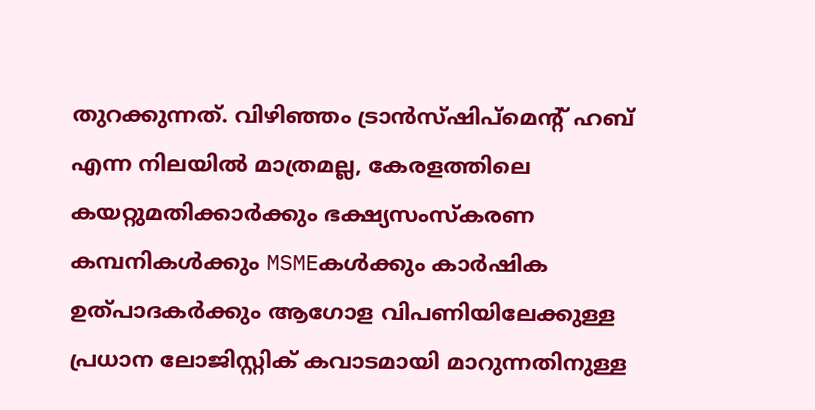തുറക്കുന്നത്. വിഴിഞ്ഞം ട്രാൻസ്ഷിപ്മെന്റ് ഹബ് എന്ന നിലയിൽ മാത്രമല്ല, കേരളത്തിലെ കയറ്റുമതിക്കാർക്കും ഭക്ഷ്യസംസ്കരണ കമ്പനികൾക്കും MSMEകൾക്കും കാർഷിക ഉത്പാദകർക്കും ആഗോള വിപണിയിലേക്കുള്ള പ്രധാന ലോജിസ്റ്റിക് കവാടമായി മാറുന്നതിനുള്ള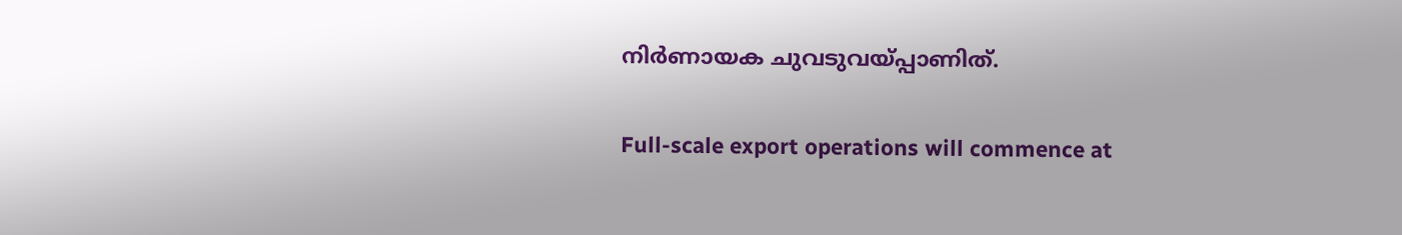നിർണായക ചുവടുവയ്പ്പാണിത്.

Full-scale export operations will commence at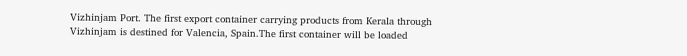Vizhinjam Port. The first export container carrying products from Kerala through Vizhinjam is destined for Valencia, Spain.The first container will be loaded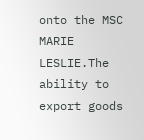onto the MSC MARIE LESLIE.The ability to export goods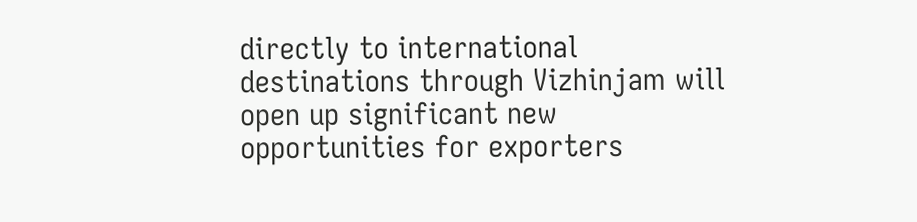directly to international destinations through Vizhinjam will open up significant new opportunities for exporters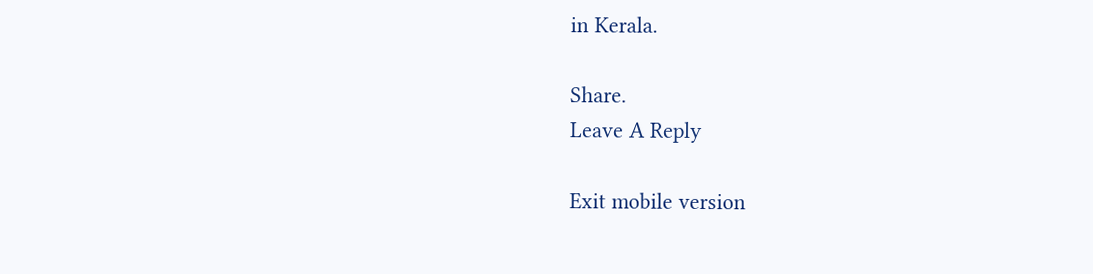in Kerala.

Share.
Leave A Reply

Exit mobile version